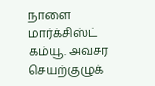நாளை மார்க்சிஸ்ட் கம்யூ. அவசர செயற்குழுக்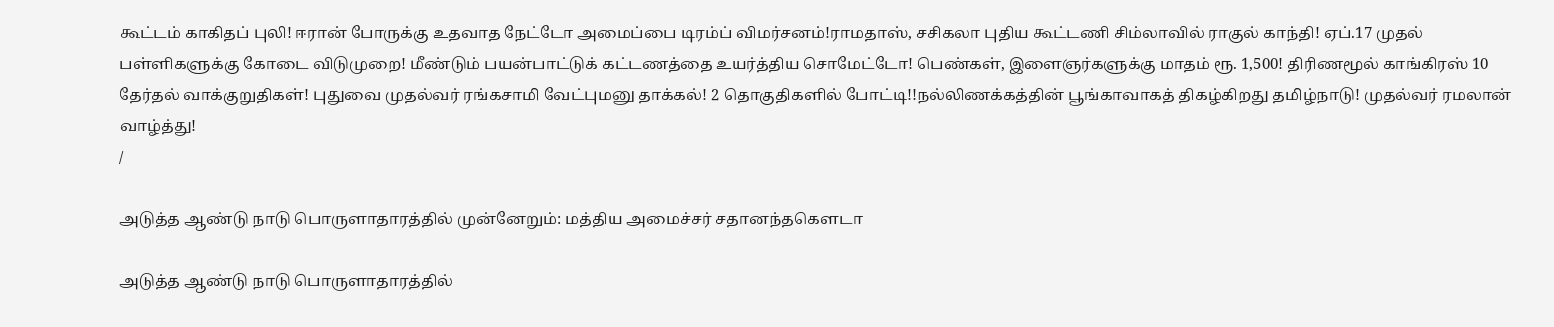கூட்டம் காகிதப் புலி! ஈரான் போருக்கு உதவாத நேட்டோ அமைப்பை டிரம்ப் விமர்சனம்!ராமதாஸ், சசிகலா புதிய கூட்டணி சிம்லாவில் ராகுல் காந்தி! ஏப்.17 முதல் பள்ளிகளுக்கு கோடை விடுமுறை! மீண்டும் பயன்பாட்டுக் கட்டணத்தை உயர்த்திய சொமேட்டோ! பெண்கள், இளைஞர்களுக்கு மாதம் ரூ. 1,500! திரிணமூல் காங்கிரஸ் 10 தேர்தல் வாக்குறுதிகள்! புதுவை முதல்வர் ரங்கசாமி வேட்புமனு தாக்கல்! 2 தொகுதிகளில் போட்டி!!நல்லிணக்கத்தின் பூங்காவாகத் திகழ்கிறது தமிழ்நாடு! முதல்வர் ரமலான் வாழ்த்து!
/

அடுத்த ஆண்டு நாடு பொருளாதாரத்தில் முன்னேறும்: மத்திய அமைச்சர் சதானந்தகௌடா

அடுத்த ஆண்டு நாடு பொருளாதாரத்தில்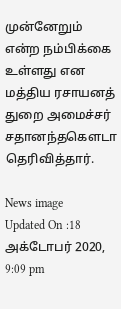முன்னேறும் என்ற நம்பிக்கை உள்ளது என மத்திய ரசாயனத் துறை அமைச்சர் சதானந்தகௌடா தெரிவித்தார்.

News image
Updated On :18 அக்டோபர் 2020, 9:09 pm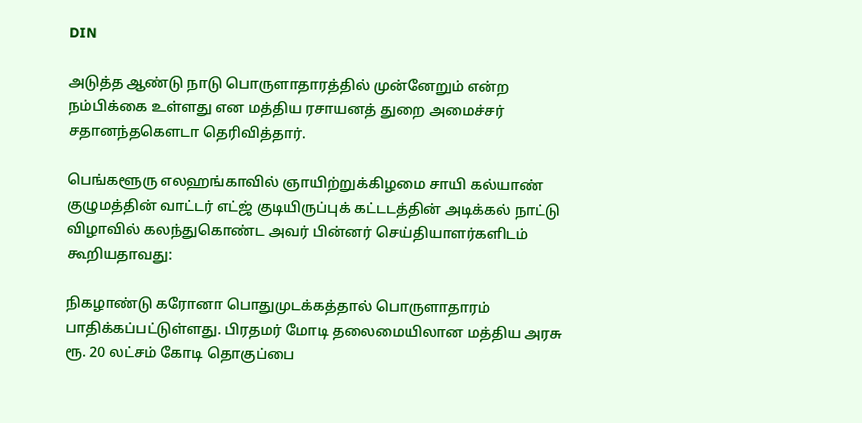DIN

அடுத்த ஆண்டு நாடு பொருளாதாரத்தில் முன்னேறும் என்ற நம்பிக்கை உள்ளது என மத்திய ரசாயனத் துறை அமைச்சர் சதானந்தகௌடா தெரிவித்தார்.

பெங்களூரு எலஹங்காவில் ஞாயிற்றுக்கிழமை சாயி கல்யாண் குழுமத்தின் வாட்டர் எட்ஜ் குடியிருப்புக் கட்டடத்தின் அடிக்கல் நாட்டு விழாவில் கலந்துகொண்ட அவர் பின்னர் செய்தியாளர்களிடம் கூறியதாவது:

நிகழாண்டு கரோனா பொதுமுடக்கத்தால் பொருளாதாரம் பாதிக்கப்பட்டுள்ளது. பிரதமர் மோடி தலைமையிலான மத்திய அரசு ரூ. 20 லட்சம் கோடி தொகுப்பை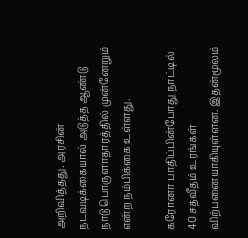அறிவித்தது. அரசின் நடவடிக்கையால் அடுத்த ஆண்டு நாடு பொருளாதாரத்தில் முன்னேறும் என்ற நம்பிக்கை உள்ளது.

கரோனா பாதிப்பின்போது நாட்டில் 40 சதவீதம் உரங்கள் விற்பனையாகியுள்ளன. இதன்மூலம்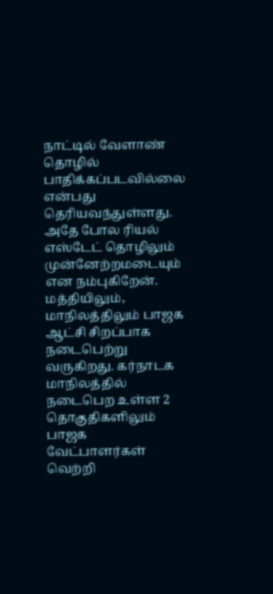நாட்டில் வேளாண் தொழில் பாதிக்கப்படவில்லை என்பது தெரியவந்துள்ளது. அதே போல ரியல் எஸ்டேட் தொழிலும் முன்னேற்றமடையும் என நம்புகிறேன். மத்தியிலும், மாநிலத்திலும் பாஜக ஆட்சி சிறப்பாக நடைபெற்று வருகிறது. கர்நாடக மாநிலத்தில் நடைபெற உள்ள 2 தொகுதிகளிலும் பாஜக வேட்பாளர்கள் வெற்றி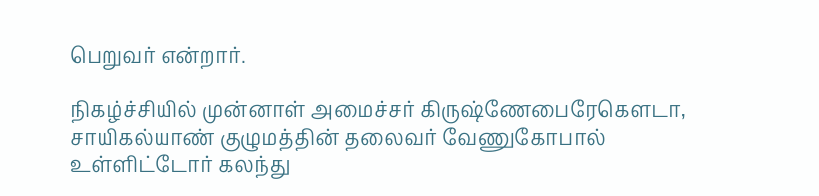பெறுவர் என்றார்.

நிகழ்ச்சியில் முன்னாள் அமைச்சர் கிருஷ்ணேபைரேகௌடா, சாயிகல்யாண் குழுமத்தின் தலைவர் வேணுகோபால் உள்ளிட்டோர் கலந்து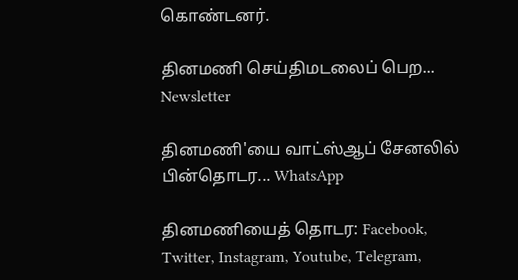கொண்டனர்.

தினமணி செய்திமடலைப் பெற... Newsletter

தினமணி'யை வாட்ஸ்ஆப் சேனலில் பின்தொடர... WhatsApp

தினமணியைத் தொடர: Facebook, Twitter, Instagram, Youtube, Telegram,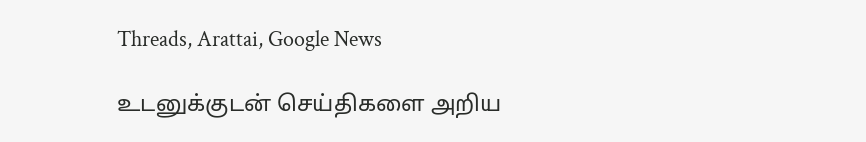Threads, Arattai, Google News

உடனுக்குடன் செய்திகளை அறிய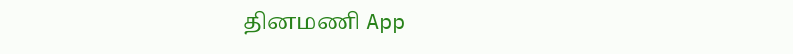தினமணி App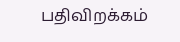பதிவிறக்கம்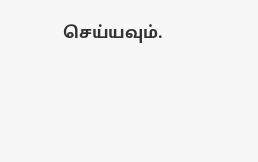செய்யவும்.